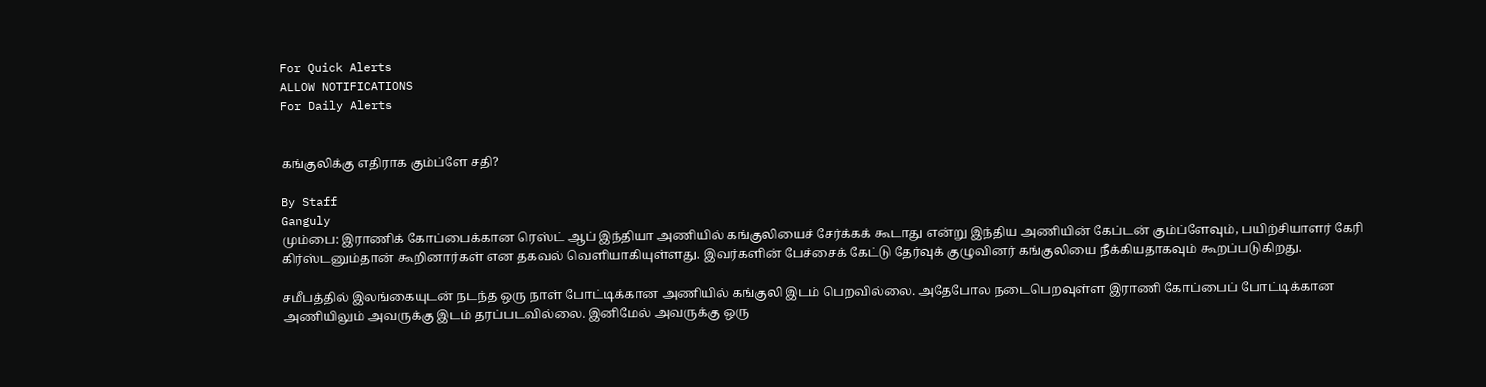For Quick Alerts
ALLOW NOTIFICATIONS
For Daily Alerts


கங்குலிக்கு எதிராக கும்ப்ளே சதி?

By Staff
Ganguly
மும்பை: இராணிக் கோப்பைக்கான ரெஸ்ட் ஆப் இந்தியா அணியில் கங்குலியைச் சேர்க்கக் கூடாது என்று இந்திய அணியின் கேப்டன் கும்ப்ளேவும், பயிற்சியாளர் கேரி கிர்ஸ்டனும்தான் கூறினார்கள் என தகவல் வெளியாகியுள்ளது. இவர்களின் பேச்சைக் கேட்டு தேர்வுக் குழுவினர் கங்குலியை நீக்கியதாகவும் கூறப்படுகிறது.

சமீபத்தில் இலங்கையுடன் நடந்த ஒரு நாள் போட்டிக்கான அணியில் கங்குலி இடம் பெறவில்லை. அதேபோல நடைபெறவுள்ள இராணி கோப்பைப் போட்டிக்கான அணியிலும் அவருக்கு இடம் தரப்படவில்லை. இனிமேல் அவருக்கு ஒரு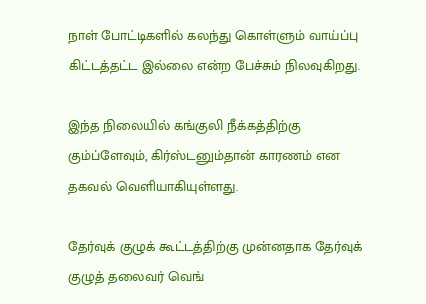நாள் போட்டிகளில் கலந்து கொள்ளும் வாய்ப்பு கிட்டத்தட்ட இல்லை என்ற பேச்சும் நிலவுகிறது.

இந்த நிலையில் கங்குலி நீக்கத்திற்கு கும்ப்ளேவும், கிர்ஸ்டனும்தான் காரணம் என தகவல் வெளியாகியுள்ளது.

தேர்வுக் குழுக் கூட்டத்திற்கு முன்னதாக தேர்வுக் குழுத் தலைவர் வெங்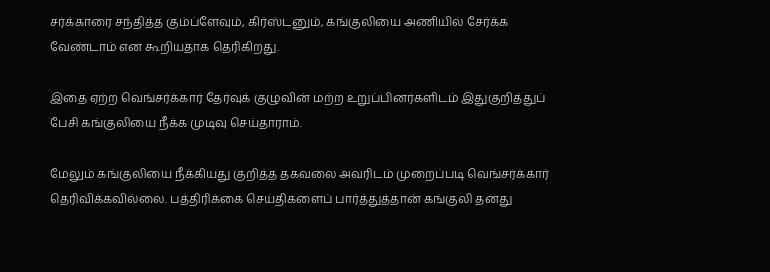சர்க்காரை சந்தித்த கும்ப்ளேவும், கிர்ஸ்டனும், கங்குலியை அணியில் சேர்க்க வேண்டாம் என கூறியதாக தெரிகிறது.

இதை ஏற்ற வெங்சர்க்கார் தேர்வுக் குழுவின் மற்ற உறுப்பினர்களிடம் இதுகுறித்துப் பேசி கங்குலியை நீக்க முடிவு செய்தாராம்.

மேலும் கங்குலியை நீக்கியது குறித்த தகவலை அவரிடம் முறைப்படி வெங்சர்க்கார் தெரிவிக்கவில்லை. பத்திரிக்கை செய்திகளைப் பார்த்துத்தான் கங்குலி தனது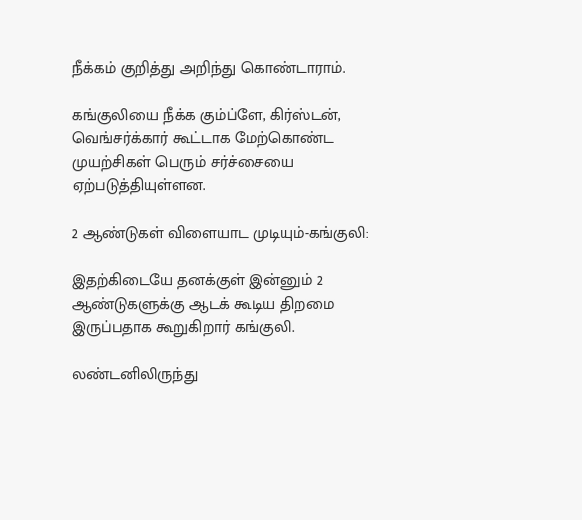நீக்கம் குறித்து அறிந்து கொண்டாராம்.

கங்குலியை நீக்க கும்ப்ளே, கிர்ஸ்டன், வெங்சர்க்கார் கூட்டாக மேற்கொண்ட முயற்சிகள் பெரும் சர்ச்சையை ஏற்படுத்தியுள்ளன.

2 ஆண்டுகள் விளையாட முடியும்-கங்குலி:

இதற்கிடையே தனக்குள் இன்னும் 2 ஆண்டுகளுக்கு ஆடக் கூடிய திறமை இருப்பதாக கூறுகிறார் கங்குலி.

லண்டனிலிருந்து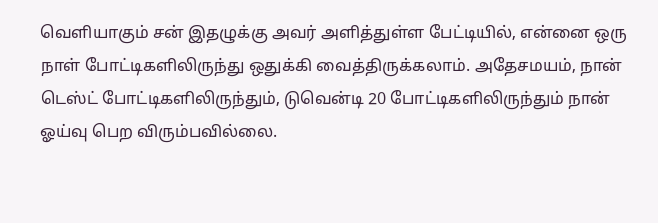வெளியாகும் சன் இதழுக்கு அவர் அளித்துள்ள பேட்டியில், என்னை ஒரு நாள் போட்டிகளிலிருந்து ஒதுக்கி வைத்திருக்கலாம். அதேசமயம், நான் டெஸ்ட் போட்டிகளிலிருந்தும், டுவென்டி 20 போட்டிகளிலிருந்தும் நான் ஓய்வு பெற விரும்பவில்லை.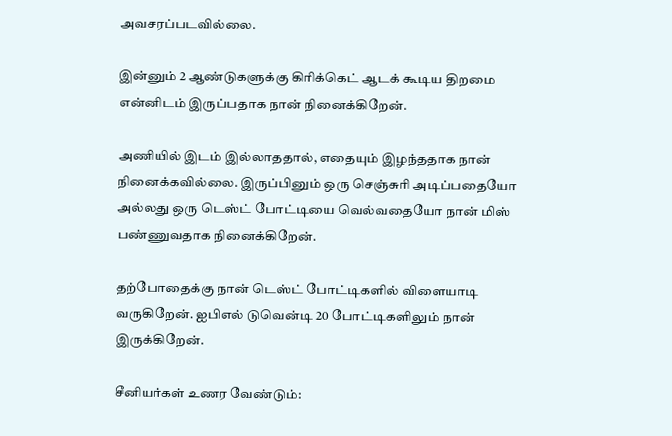அவசரப்படவில்லை.

இன்னும் 2 ஆண்டுகளுக்கு கிரிக்கெட் ஆடக் கூடிய திறமை என்னிடம் இருப்பதாக நான் நினைக்கிறேன்.

அணியில் இடம் இல்லாததால், எதையும் இழந்ததாக நான் நினைக்கவில்லை. இருப்பினும் ஒரு செஞ்சுரி அடிப்பதையோ அல்லது ஒரு டெஸ்ட் போட்டியை வெல்வதையோ நான் மிஸ் பண்ணுவதாக நினைக்கிறேன்.

தற்போதைக்கு நான் டெஸ்ட் போட்டிகளில் விளையாடி வருகிறேன். ஐபிஎல் டுவென்டி 20 போட்டிகளிலும் நான் இருக்கிறேன்.

சீனியர்கள் உணர வேண்டும்: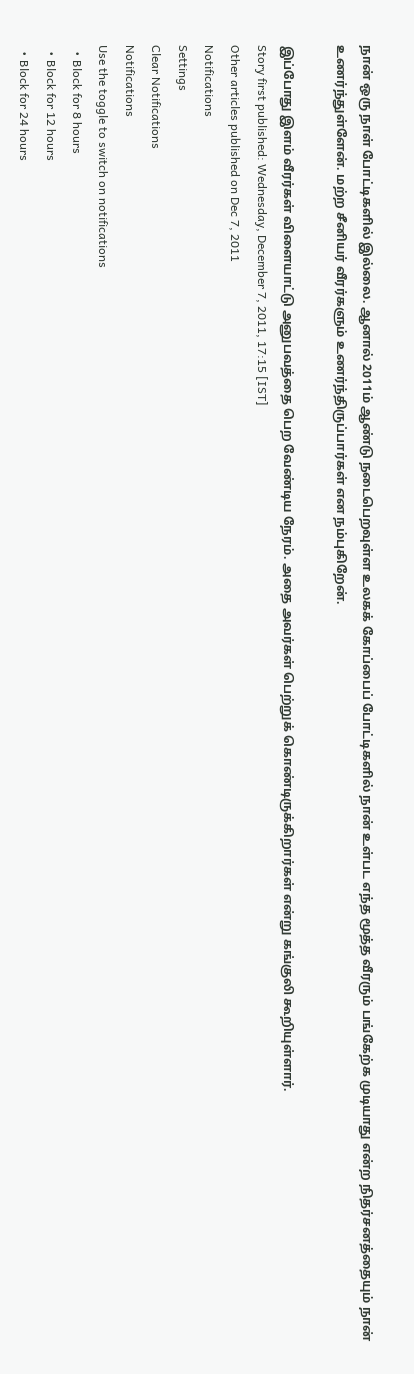நான் ஒரு நாள் போட்டிகளில் இல்லை. ஆனால் 2011ம் ஆண்டு நடைபெறவுள்ள உலகக் கோப்பைப் போட்டிகளில் நான் உள்பட எந்த மூத்த வீரரும் பங்கேற்க முடியாது என்ற நிதர்சனத்தையும் நான் உணர்ந்துள்ளேன். மற்ற சீனியர் வீரர்களும் உணர்ந்திருப்பார்கள் என நம்புகிறேன்.

இப்போது இளம் வீரர்கள் விளையாட்டு அனுபவத்தை பெற வேண்டிய நேரம். அதை அவர்கள் பெற்றுக் கொண்டிருக்கிறார்கள் என்று கங்குலி கூறியுள்ளார்.
Story first published: Wednesday, December 7, 2011, 17:15 [IST]
Other articles published on Dec 7, 2011
Notifications
Settings
Clear Notifications
Notifications
Use the toggle to switch on notifications
  • Block for 8 hours
  • Block for 12 hours
  • Block for 24 hours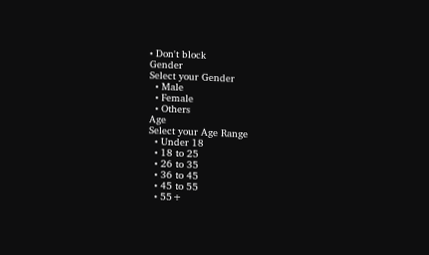• Don't block
Gender
Select your Gender
  • Male
  • Female
  • Others
Age
Select your Age Range
  • Under 18
  • 18 to 25
  • 26 to 35
  • 36 to 45
  • 45 to 55
  • 55+